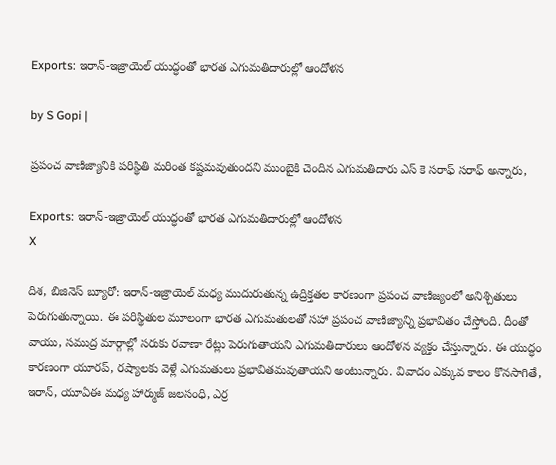Exports: ఇరాన్-ఇజ్రాయెల్ యుద్ధంతో భారత ఎగుమతిదారుల్లో ఆందోళన

by S Gopi |

ప్రపంచ వాణిజ్యానికి పరిస్థితి మరింత కష్టమవుతుందని ముంబైకి చెందిన ఎగుమతిదారు ఎస్ కె సరాఫ్ సరాఫ్ అన్నారు,

Exports: ఇరాన్-ఇజ్రాయెల్ యుద్ధంతో భారత ఎగుమతిదారుల్లో ఆందోళన
X

దిశ, బిజినెస్ బ్యూరో: ఇరాన్-ఇజ్రాయెల్ మధ్య ముదురుతున్న ఉద్రిక్తతల కారణంగా ప్రపంచ వాణిజ్యంలో అనిశ్చితులు పెరుగుతున్నాయి. ఈ పరిస్థితుల మూలంగా భారత ఎగుమతులతో సహా ప్రపంచ వాణిజ్యాన్ని ప్రభావితం చేస్తోంది. దీంతో వాయు, సముద్ర మార్గాల్లో సరుకు రవాణా రేట్లు పెరుగుతాయని ఎగుమతిదారులు ఆందోళన వ్యక్తం చేస్తున్నారు. ఈ యుద్ధం కారణంగా యూరప్‌, రష్యాలకు వెళ్లే ఎగుమతులు ప్రభావితమవుతాయని అంటున్నారు. వివాదం ఎక్కువ కాలం కొనసాగితే, ఇరాన్, యూఏఈ మధ్య హార్ముజ్ జలసంధి, ఎర్ర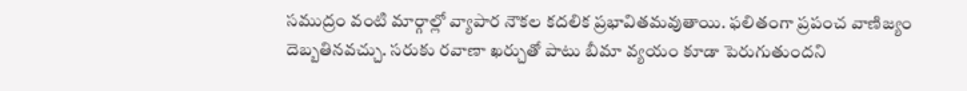సముద్రం వంటి మార్గాల్లో వ్యాపార నౌకల కదలిక ప్రభావితమవుతాయి. ఫలితంగా ప్రపంచ వాణిజ్యం దెబ్బతినవచ్చు. సరుకు రవాణా ఖర్చుతో పాటు బీమా వ్యయం కూడా పెరుగుతుందని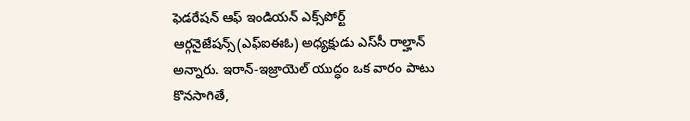ఫెడరేషన్ ఆఫ్ ఇండియన్ ఎక్స్‌పోర్ట్ ఆర్గనైజేషన్స్(ఎఫ్ఐఈఓ) అధ్యక్షుడు ఎస్‌సీ రాల్హాన్ అన్నారు. ఇరాన్-ఇజ్రాయెల్ యుద్ధం ఒక వారం పాటు కొనసాగితే,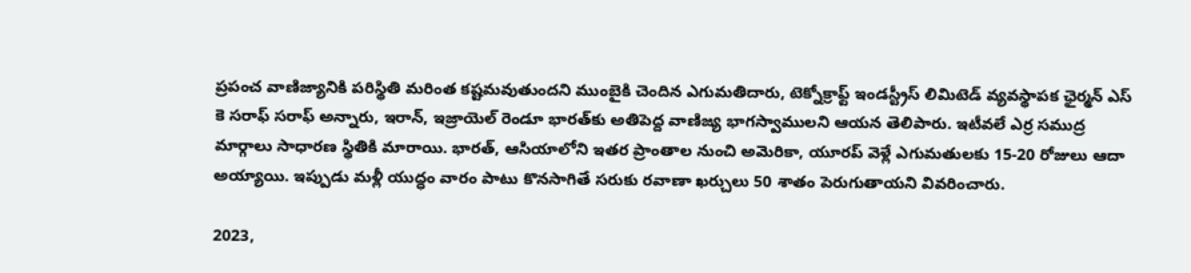ప్రపంచ వాణిజ్యానికి పరిస్థితి మరింత కష్టమవుతుందని ముంబైకి చెందిన ఎగుమతిదారు, టెక్నోక్రాఫ్ట్ ఇండస్ట్రీస్ లిమిటెడ్ వ్యవస్థాపక ఛైర్మన్ ఎస్ కె సరాఫ్ సరాఫ్ అన్నారు, ఇరాన్, ఇజ్రాయెల్ రెండూ భారత్‌కు అతిపెద్ద వాణిజ్య భాగస్వాములని ఆయన తెలిపారు. ఇటీవలే ఎర్ర సముద్ర మార్గాలు సాధారణ స్థితికి మారాయి. భారత్, ఆసియాలోని ఇతర ప్రాంతాల నుంచి అమెరికా, యూరప్ వెళ్లే ఎగుమతులకు 15-20 రోజులు ఆదా అయ్యాయి. ఇప్పుడు మళ్లీ యుద్ధం వారం పాటు కొనసాగితే సరుకు రవాణా ఖర్చులు 50 శాతం పెరుగుతాయని వివరించారు.

2023,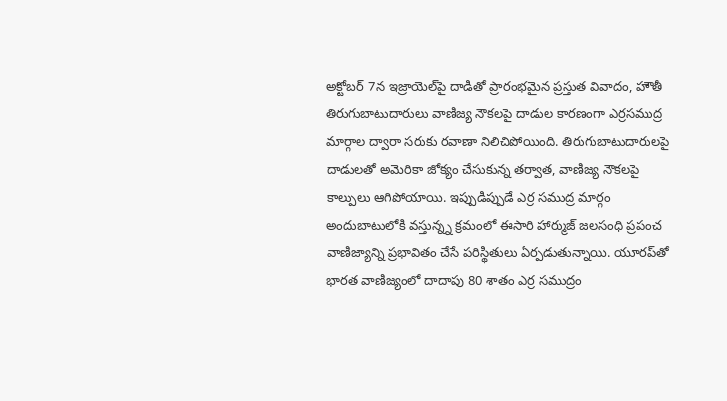అక్టోబర్ 7న ఇజ్రాయెల్‌పై దాడితో ప్రారంభమైన ప్రస్తుత వివాదం, హౌతీ తిరుగుబాటుదారులు వాణిజ్య నౌకలపై దాడుల కారణంగా ఎర్రసముద్ర మార్గాల ద్వారా సరుకు రవాణా నిలిచిపోయింది. తిరుగుబాటుదారులపై దాడులతో అమెరికా జోక్యం చేసుకున్న తర్వాత, వాణిజ్య నౌకలపై కాల్పులు ఆగిపోయాయి. ఇప్పుడిప్పుడే ఎర్ర సముద్ర మార్గం అందుబాటులోకి వస్తున్న్న క్రమంలో ఈసారి హార్ముజ్ జలసంధి ప్రపంచ వాణిజ్యాన్ని ప్రభావితం చేసే పరిస్థితులు ఏర్పడుతున్నాయి. యూరప్‌తో భారత వాణిజ్యంలో దాదాపు 80 శాతం ఎర్ర సముద్రం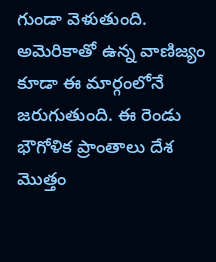గుండా వెళుతుంది. అమెరికాతో ఉన్న వాణిజ్యం కూడా ఈ మార్గంలోనే జరుగుతుంది. ఈ రెండు భౌగోళిక ప్రాంతాలు దేశ మొత్తం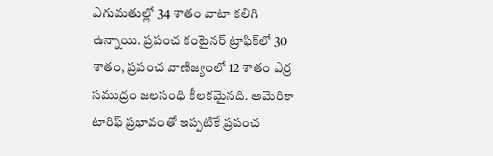ఎగుమతుల్లో 34 శాతం వాటా కలిగి ఉన్నాయి. ప్రపంచ కంటైనర్ ట్రాఫిక్‌లో 30 శాతం, ప్రపంచ వాణిజ్యంలో 12 శాతం ఎర్ర సముద్రం జలసంధి కీలకమైనది. అమెరికా టారిఫ్ ప్రభావంతో ఇప్పటికే ప్రపంచ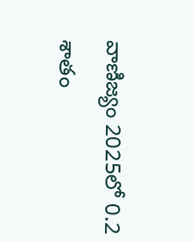వాణిజ్యం 2025లో 0.2 శాతం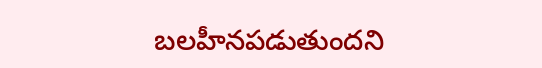బలహీనపడుతుందని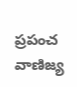ప్రపంచ వాణిజ్య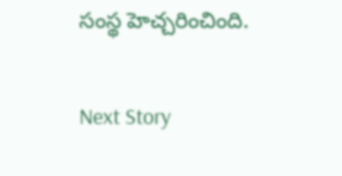సంస్థ హెచ్చరించింది.

Next Story